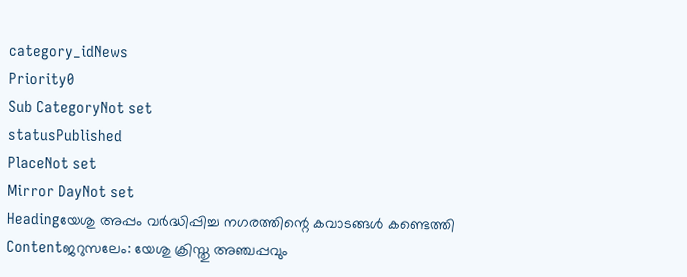category_idNews
Priority0
Sub CategoryNot set
statusPublished
PlaceNot set
Mirror DayNot set
Headingയേശു അപ്പം വര്‍ദ്ധിപ്പിച്ച നഗരത്തിന്റെ കവാടങ്ങള്‍ കണ്ടെത്തി
Contentജറുസലേം: യേശു ക്രിസ്തു അഞ്ചപ്പവും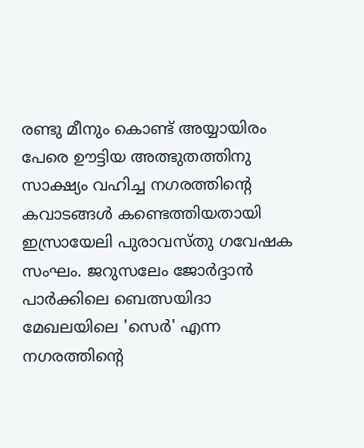രണ്ടു മീനും കൊണ്ട് അയ്യായിരം പേരെ ഊട്ടിയ അത്ഭുതത്തിനു സാക്ഷ്യം വഹിച്ച നഗരത്തിന്റെ കവാടങ്ങള്‍ കണ്ടെത്തിയതായി ഇസ്രായേലി പുരാവസ്തു ഗവേഷക സംഘം. ജറുസലേം ജോര്‍ദ്ദാന്‍ പാര്‍ക്കിലെ ബെത്സയിദാ മേഖലയിലെ 'സെര്‍' എന്ന നഗരത്തിന്റെ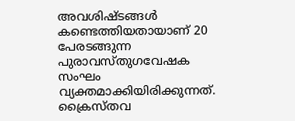അവശിഷ്ടങ്ങള്‍ കണ്ടെത്തിയതായാണ് 20 പേരടങ്ങുന്ന പുരാവസ്തുഗവേഷക സംഘം വ്യക്തമാക്കിയിരിക്കുന്നത്. ക്രൈസ്തവ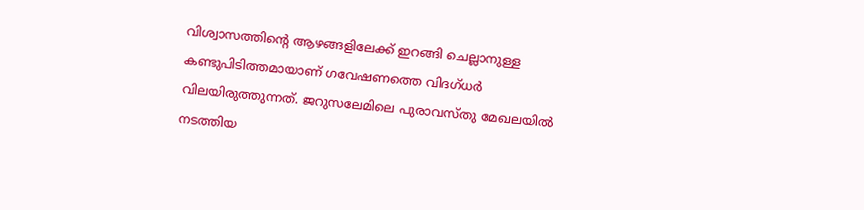വിശ്വാസത്തിന്റെ ആഴങ്ങളിലേക്ക് ഇറങ്ങി ചെല്ലാനുള്ള കണ്ടുപിടിത്തമായാണ് ഗവേഷണത്തെ വിദഗ്ധര്‍ വിലയിരുത്തുന്നത്. ജറുസലേമിലെ പുരാവസ്തു മേഖലയില്‍ നടത്തിയ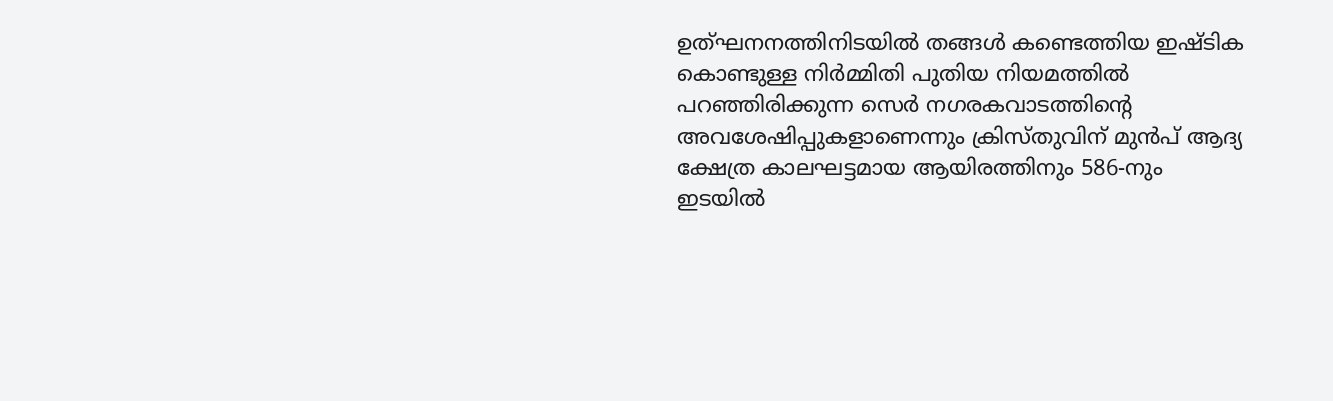ഉത്ഘനനത്തിനിടയില്‍ തങ്ങള്‍ കണ്ടെത്തിയ ഇഷ്ടിക കൊണ്ടുള്ള നിര്‍മ്മിതി പുതിയ നിയമത്തില്‍ പറഞ്ഞിരിക്കുന്ന സെര്‍ നഗരകവാടത്തിന്റെ അവശേഷിപ്പുകളാണെന്നും ക്രിസ്തുവിന് മുന്‍പ് ആദ്യ ക്ഷേത്ര കാലഘട്ടമായ ആയിരത്തിനും 586-നും ഇടയില്‍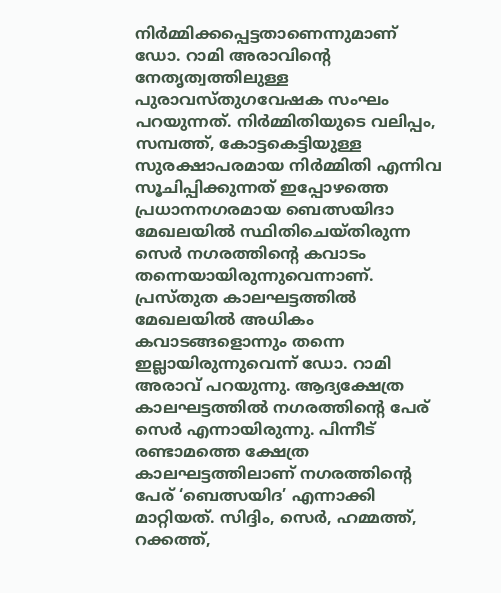നിര്‍മ്മിക്കപ്പെട്ടതാണെന്നുമാണ് ഡോ. റാമി അരാവിന്റെ നേതൃത്വത്തിലുള്ള പുരാവസ്തുഗവേഷക സംഘം പറയുന്നത്. നിര്‍മ്മിതിയുടെ വലിപ്പം, സമ്പത്ത്, കോട്ടകെട്ടിയുള്ള സുരക്ഷാപരമായ നിര്‍മ്മിതി എന്നിവ സൂചിപ്പിക്കുന്നത് ഇപ്പോഴത്തെ പ്രധാനനഗരമായ ബെത്സയിദാ മേഖലയില്‍ സ്ഥിതിചെയ്തിരുന്ന സെര്‍ നഗരത്തിന്റെ കവാടം തന്നെയായിരുന്നുവെന്നാണ്. പ്രസ്തുത കാലഘട്ടത്തില്‍ മേഖലയില്‍ അധികം കവാടങ്ങളൊന്നും തന്നെ ഇല്ലായിരുന്നുവെന്ന് ഡോ. റാമി അരാവ് പറയുന്നു. ആദ്യക്ഷേത്ര കാലഘട്ടത്തില്‍ നഗരത്തിന്റെ പേര് സെര്‍ എന്നായിരുന്നു. പിന്നീട് രണ്ടാമത്തെ ക്ഷേത്ര കാലഘട്ടത്തിലാണ് നഗരത്തിന്റെ പേര് ‘ബെത്സയിദ’ എന്നാക്കി മാറ്റിയത്. സിദ്ദിം, സെര്‍, ഹമ്മത്ത്, റക്കത്ത്,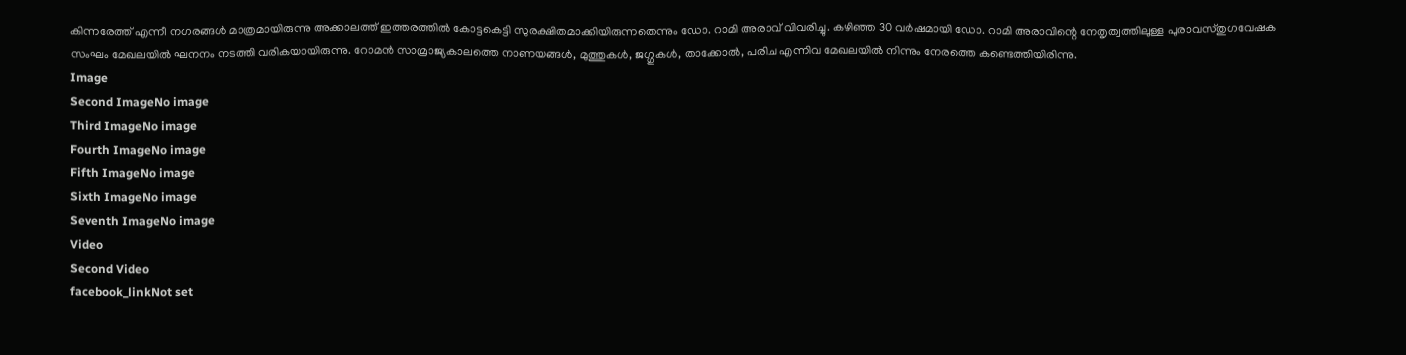കിന്നരേത്ത് എന്നീ നഗരങ്ങള്‍ മാത്രമായിരുന്നു അക്കാലത്ത് ഇത്തരത്തില്‍ കോട്ടകെട്ടി സുരക്ഷിതമാക്കിയിരുന്നതെന്നും ഡോ. റാമി അരാവ് വിവരിച്ചു. കഴിഞ്ഞ 30 വര്‍ഷമായി ഡോ. റാമി അരാവിന്റെ നേതൃത്വത്തിലുള്ള പുരാവസ്തുഗവേഷക സംഘം മേഖലയില്‍ ഘനനം നടത്തി വരികയായിരുന്നു. റോമന്‍ സാമ്രാജ്യകാലത്തെ നാണയങ്ങള്‍, മുത്തുകള്‍, ജഗ്ഗുകള്‍, താക്കോല്‍, പരിച എന്നിവ മേഖലയില്‍ നിന്നും നേരത്തെ കണ്ടെത്തിയിരിന്നു.
Image
Second ImageNo image
Third ImageNo image
Fourth ImageNo image
Fifth ImageNo image
Sixth ImageNo image
Seventh ImageNo image
Video
Second Video
facebook_linkNot set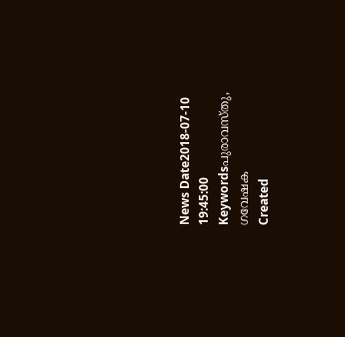News Date2018-07-10 19:45:00
Keywordsപുരാവസ്തു, ഗവേഷക
Created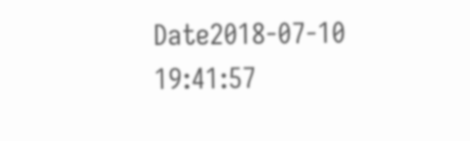Date2018-07-10 19:41:57